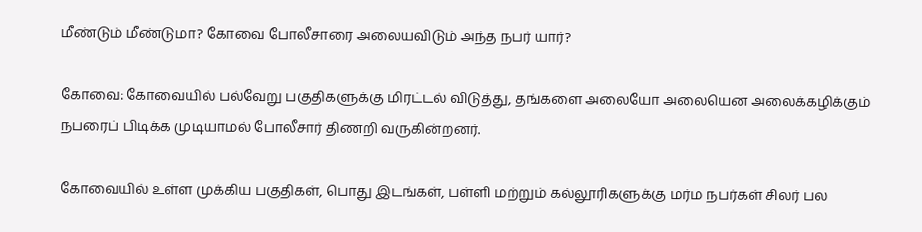மீண்டும் மீண்டுமா? கோவை போலீசாரை அலையவிடும் அந்த நபர் யார்?

கோவை: கோவையில் பல்வேறு பகுதிகளுக்கு மிரட்டல் விடுத்து, தங்களை அலையோ அலையென அலைக்கழிக்கும் நபரைப் பிடிக்க முடியாமல் போலீசார் திணறி வருகின்றனர்.

கோவையில் உள்ள முக்கிய பகுதிகள், பொது இடங்கள், பள்ளி மற்றும் கல்லூரிகளுக்கு மர்ம நபர்கள் சிலர் பல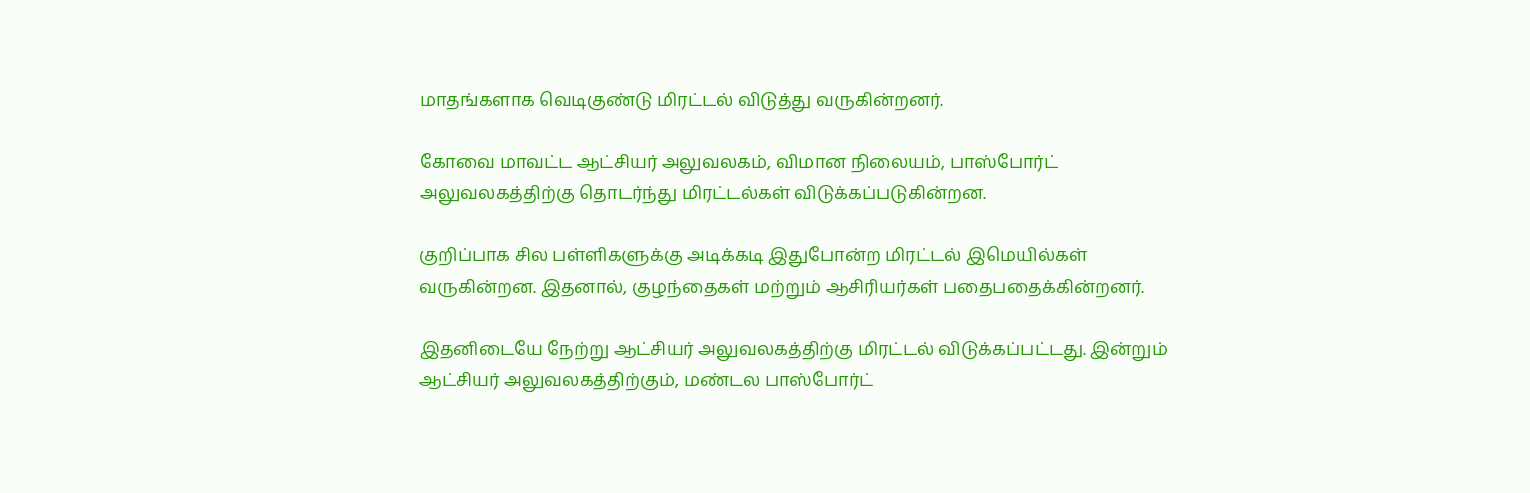மாதங்களாக வெடிகுண்டு மிரட்டல் விடுத்து வருகின்றனர்.

கோவை மாவட்ட ஆட்சியர் அலுவலகம், விமான நிலையம், பாஸ்போர்ட் அலுவலகத்திற்கு தொடர்ந்து மிரட்டல்கள் விடுக்கப்படுகின்றன.

குறிப்பாக சில பள்ளிகளுக்கு அடிக்கடி இதுபோன்ற மிரட்டல் இமெயில்கள் வருகின்றன. இதனால், குழந்தைகள் மற்றும் ஆசிரியர்கள் பதைபதைக்கின்றனர்.

இதனிடையே நேற்று ஆட்சியர் அலுவலகத்திற்கு மிரட்டல் விடுக்கப்பட்டது. இன்றும் ஆட்சியர் அலுவலகத்திற்கும், மண்டல பாஸ்போர்ட்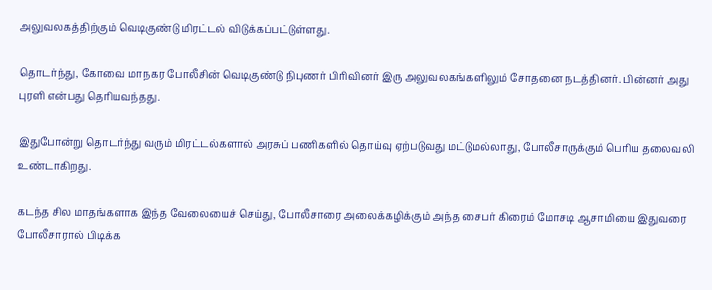அலுவலகத்திற்கும் வெடிகுண்டு மிரட்டல் விடுக்கப்பட்டுள்ளது.

தொடர்ந்து, கோவை மாநகர போலீசின் வெடிகுண்டு நிபுணர் பிரிவினர் இரு அலுவலகங்களிலும் சோதனை நடத்தினர். பின்னர் அது புரளி என்பது தெரியவந்தது.

இதுபோன்று தொடர்ந்து வரும் மிரட்டல்களால் அரசுப் பணிகளில் தொய்வு ஏற்படுவது மட்டுமல்லாது, போலீசாருக்கும் பெரிய தலைவலி உண்டாகிறது.

கடந்த சில மாதங்களாக இந்த வேலையைச் செய்து, போலீசாரை அலைக்கழிக்கும் அந்த சைபர் கிரைம் மோசடி ஆசாமியை இதுவரை போலீசாரால் பிடிக்க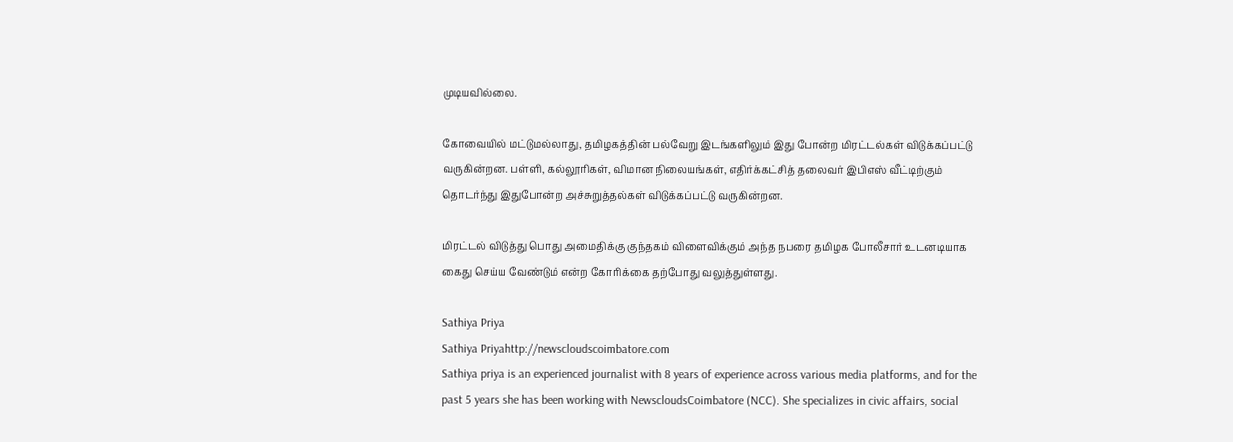முடியவில்லை.

கோவையில் மட்டுமல்லாது, தமிழகத்தின் பல்வேறு இடங்களிலும் இது போன்ற மிரட்டல்கள் விடுக்கப்பட்டு வருகின்றன. பள்ளி, கல்லூரிகள், விமான நிலையங்கள், எதிர்க்கட்சித் தலைவர் இபிஎஸ் வீட்டிற்கும் தொடர்ந்து இதுபோன்ற அச்சுறுத்தல்கள் விடுக்கப்பட்டு வருகின்றன.

மிரட்டல் விடுத்து பொது அமைதிக்கு குந்தகம் விளைவிக்கும் அந்த நபரை தமிழக போலீசார் உடனடியாக கைது செய்ய வேண்டும் என்ற கோரிக்கை தற்போது வலுத்துள்ளது.

Sathiya Priya
Sathiya Priyahttp://newscloudscoimbatore.com
Sathiya priya is an experienced journalist with 8 years of experience across various media platforms, and for the past 5 years she has been working with NewscloudsCoimbatore (NCC). She specializes in civic affairs, social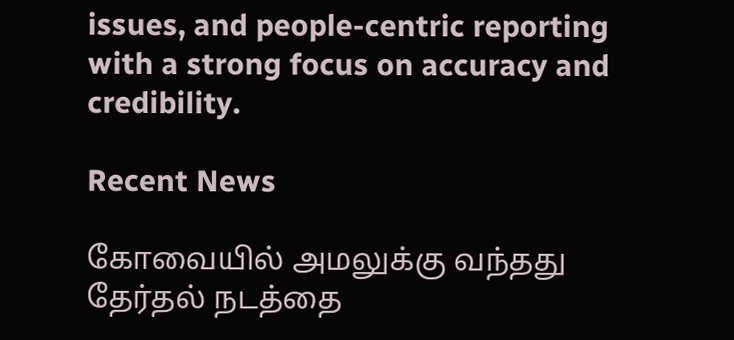issues, and people-centric reporting with a strong focus on accuracy and credibility.

Recent News

கோவையில் அமலுக்கு வந்தது தேர்தல் நடத்தை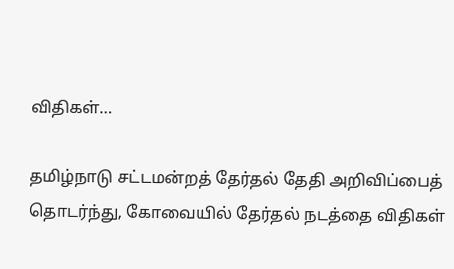விதிகள்…

தமிழ்நாடு சட்டமன்றத் தேர்தல் தேதி அறிவிப்பைத் தொடர்ந்து, கோவையில் தேர்தல் நடத்தை விதிகள்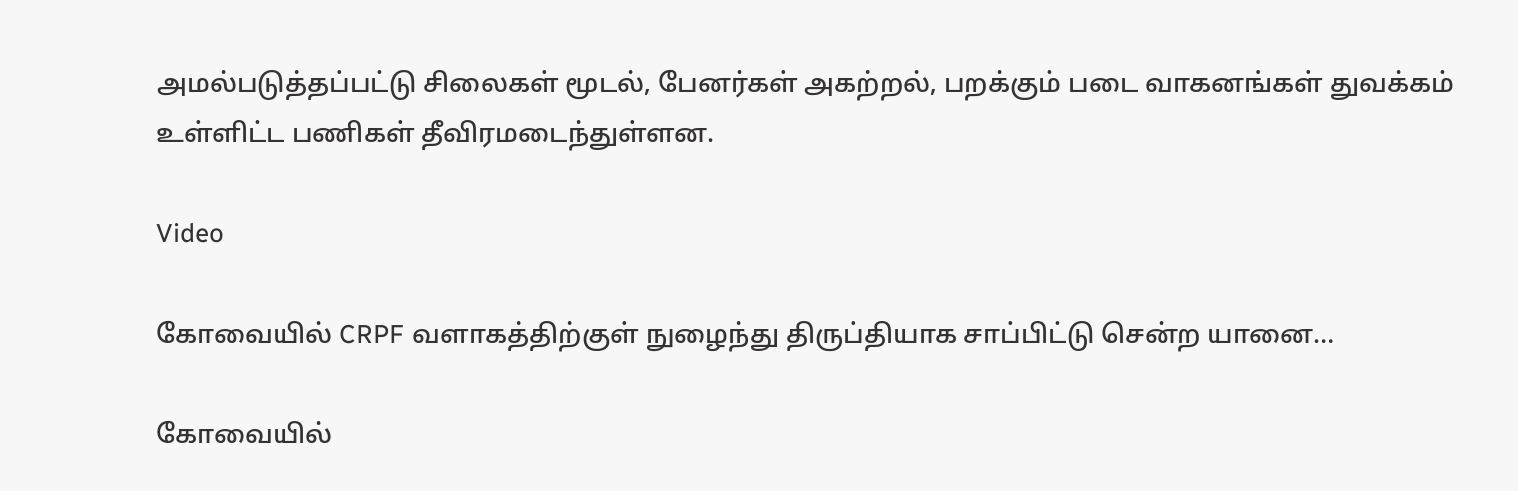அமல்படுத்தப்பட்டு சிலைகள் மூடல், பேனர்கள் அகற்றல், பறக்கும் படை வாகனங்கள் துவக்கம் உள்ளிட்ட பணிகள் தீவிரமடைந்துள்ளன.

Video

கோவையில் CRPF வளாகத்திற்குள் நுழைந்து திருப்தியாக சாப்பிட்டு சென்ற யானை…

கோவையில்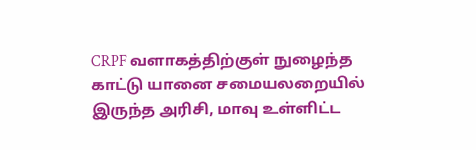CRPF வளாகத்திற்குள் நுழைந்த காட்டு யானை சமையலறையில் இருந்த அரிசி, மாவு உள்ளிட்ட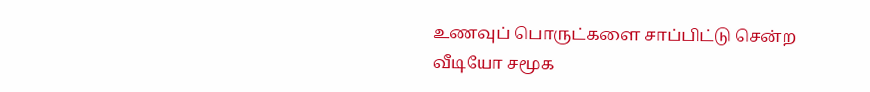உணவுப் பொருட்களை சாப்பிட்டு சென்ற வீடியோ சமூக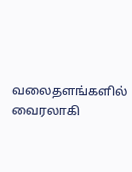வலைதளங்களில் வைரலாகி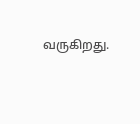வருகிறது.